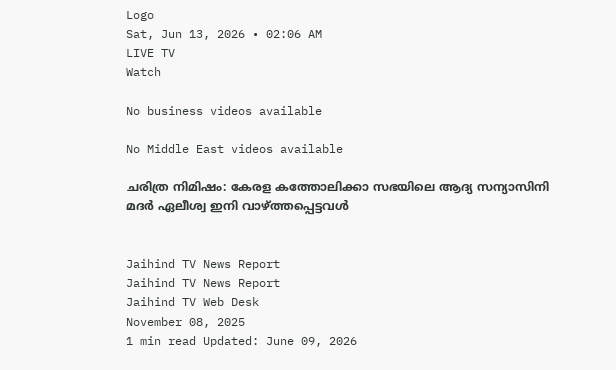Logo
Sat, Jun 13, 2026 • 02:06 AM
LIVE TV
Watch

No business videos available

No Middle East videos available

ചരിത്ര നിമിഷം: കേരള കത്തോലിക്കാ സഭയിലെ ആദ്യ സന്യാസിനി മദര്‍ ഏലീശ്വ ഇനി വാഴ്ത്തപ്പെട്ടവള്‍


Jaihind TV News Report
Jaihind TV News Report
Jaihind TV Web Desk
November 08, 2025
1 min read Updated: June 09, 2026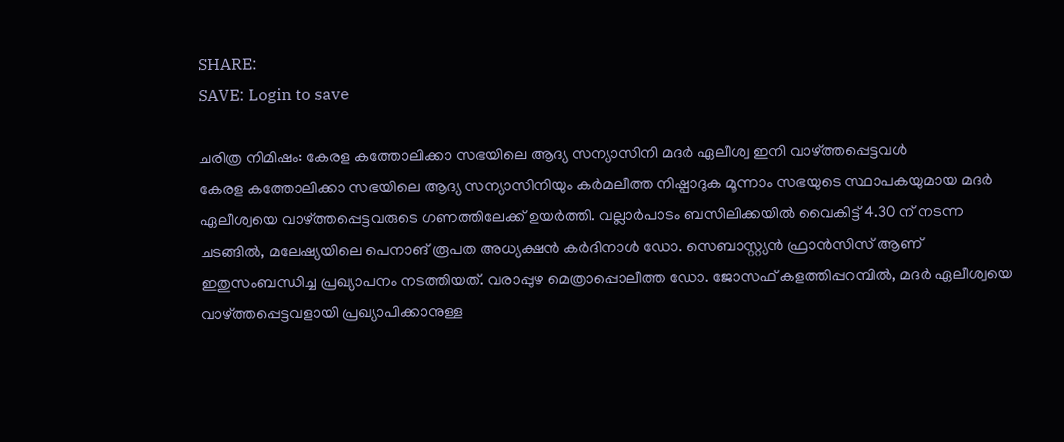SHARE:
SAVE: Login to save

ചരിത്ര നിമിഷം: കേരള കത്തോലിക്കാ സഭയിലെ ആദ്യ സന്യാസിനി മദര്‍ ഏലീശ്വ ഇനി വാഴ്ത്തപ്പെട്ടവള്‍
കേരള കത്തോലിക്കാ സഭയിലെ ആദ്യ സന്യാസിനിയും കര്‍മലീത്ത നിഷ്പാദുക മൂന്നാം സഭയുടെ സ്ഥാപകയുമായ മദര്‍ ഏലീശ്വയെ വാഴ്ത്തപ്പെട്ടവരുടെ ഗണത്തിലേക്ക് ഉയര്‍ത്തി. വല്ലാര്‍പാടം ബസിലിക്കയില്‍ വൈകിട്ട് 4.30 ന് നടന്ന ചടങ്ങില്‍, മലേഷ്യയിലെ പെനാങ് രൂപത അധ്യക്ഷന്‍ കര്‍ദിനാള്‍ ഡോ. സെബാസ്റ്റ്യന്‍ ഫ്രാന്‍സിസ് ആണ് ഇതുസംബന്ധിച്ച പ്രഖ്യാപനം നടത്തിയത്. വരാപ്പുഴ മെത്രാപ്പൊലീത്ത ഡോ. ജോസഫ് കളത്തിപ്പറമ്പില്‍, മദര്‍ ഏലീശ്വയെ വാഴ്ത്തപ്പെട്ടവളായി പ്രഖ്യാപിക്കാനുള്ള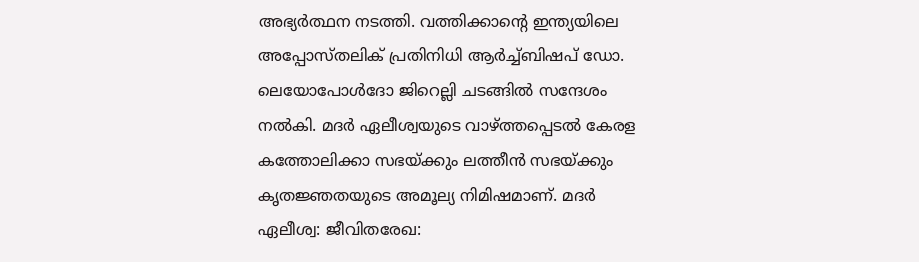അഭ്യര്‍ത്ഥന നടത്തി. വത്തിക്കാന്റെ ഇന്ത്യയിലെ അപ്പോസ്തലിക് പ്രതിനിധി ആര്‍ച്ച്ബിഷപ് ഡോ. ലെയോപോള്‍ദോ ജിറെല്ലി ചടങ്ങില്‍ സന്ദേശം നല്‍കി. മദര്‍ ഏലീശ്വയുടെ വാഴ്ത്തപ്പെടല്‍ കേരള കത്തോലിക്കാ സഭയ്ക്കും ലത്തീന്‍ സഭയ്ക്കും കൃതജ്ഞതയുടെ അമൂല്യ നിമിഷമാണ്. മദര്‍ ഏലീശ്വ: ജീവിതരേഖ: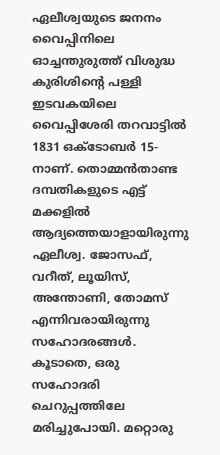ഏലീശ്വയുടെ ജനനം വൈപ്പിനിലെ ഓച്ചന്തുരുത്ത് വിശുദ്ധ കുരിശിന്റെ പള്ളി ഇടവകയിലെ വൈപ്പിശേരി തറവാട്ടില്‍ 1831 ഒക്ടോബര്‍ 15-നാണ്. തൊമ്മന്‍താണ്ട ദമ്പതികളുടെ എട്ട് മക്കളില്‍ ആദ്യത്തെയാളായിരുന്നു ഏലീശ്വ. ജോസഫ്, വറീത്, ലൂയിസ്, അന്തോണി, തോമസ് എന്നിവരായിരുന്നു സഹോദരങ്ങള്‍. കൂടാതെ, ഒരു സഹോദരി ചെറുപ്പത്തിലേ മരിച്ചുപോയി. മറ്റൊരു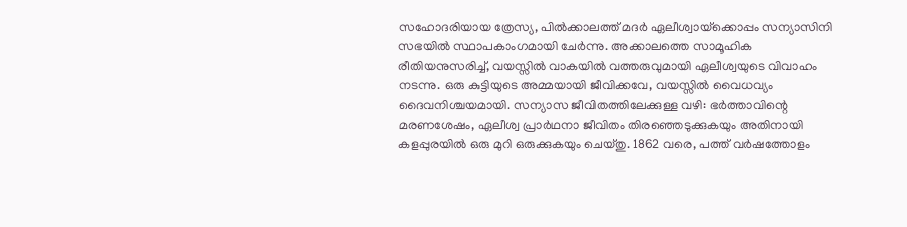സഹോദരിയായ ത്രേസ്യ, പില്‍ക്കാലത്ത് മദര്‍ ഏലീശ്വായ്‌ക്കൊപ്പം സന്യാസിനി സഭയില്‍ സ്ഥാപകാംഗമായി ചേര്‍ന്നു. അക്കാലത്തെ സാമൂഹിക രീതിയനുസരിച്ച്, വയസ്സില്‍ വാകയില്‍ വത്തരുവുമായി ഏലീശ്വയുടെ വിവാഹം നടന്നു. ഒരു കുട്ടിയുടെ അമ്മയായി ജീവിക്കവേ, വയസ്സില്‍ വൈധവ്യം ദൈവനിശ്ചയമായി. സന്യാസ ജീവിതത്തിലേക്കുള്ള വഴി: ഭര്‍ത്താവിന്റെ മരണശേഷം, ഏലീശ്വ പ്രാര്‍ഥനാ ജീവിതം തിരഞ്ഞെടുക്കുകയും അതിനായി കളപ്പുരയില്‍ ഒരു മുറി ഒരുക്കുകയും ചെയ്തു. 1862 വരെ, പത്ത് വര്‍ഷത്തോളം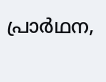പ്രാര്‍ഥന,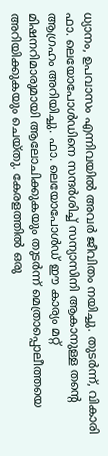ധ്യാനം, ഉപവാസം എന്നിവയില്‍ അവര്‍ ജീവിതം നയിച്ചു. തുടര്‍ന്ന്, വികാരി ഫാ. ലെയോപോള്‍ഡിനെ സന്ദര്‍ശിച്ച് സന്യാസിനി ആകാനുള്ള തന്റെ ആഗ്രഹം അറിയിച്ചു. ഫാ. ലെയോപോള്‍ഡ് ഈ കാര്യം മറ്റ് മിഷനറിമാരുമായി ആലോചിക്കുകയും തുടര്‍ന്ന് മെത്രാപ്പൊലീത്തയെ അറിയിക്കുകയും ചെയ്തു. കേരളത്തില്‍ ഒരു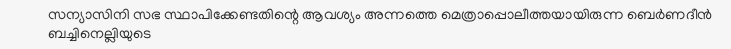സന്യാസിനി സഭ സ്ഥാപിക്കേണ്ടതിന്റെ ആവശ്യം അന്നത്തെ മെത്രാപ്പൊലീത്തയായിരുന്ന ബെര്‍ണദീന്‍ ബച്ചിനെല്ലിയുടെ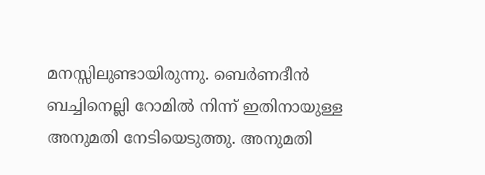മനസ്സിലുണ്ടായിരുന്നു. ബെര്‍ണദീന്‍ ബച്ചിനെല്ലി റോമില്‍ നിന്ന് ഇതിനായുള്ള അനുമതി നേടിയെടുത്തു. അനുമതി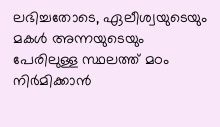ലഭിച്ചതോടെ, ഏലീശ്വയുടെയും മകള്‍ അന്നയുടെയും പേരിലുള്ള സ്ഥലത്ത് മഠം നിര്‍മിക്കാന്‍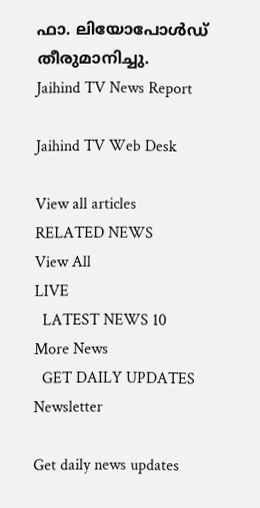ഫാ. ലിയോപോള്‍ഡ് തീരുമാനിച്ചു.
Jaihind TV News Report

Jaihind TV Web Desk

View all articles
RELATED NEWS
View All
LIVE
  LATEST NEWS 10
More News
  GET DAILY UPDATES
Newsletter

Get daily news updates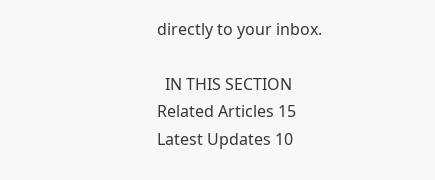directly to your inbox.

  IN THIS SECTION
Related Articles 15
Latest Updates 10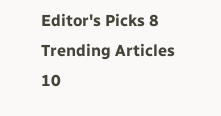Editor's Picks 8
Trending Articles 10